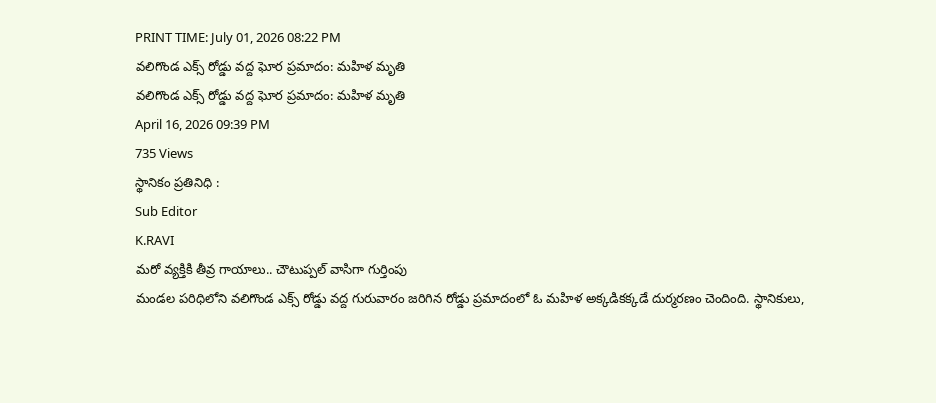PRINT TIME: July 01, 2026 08:22 PM
వలిగొండ ఎక్స్ రోడ్డు వద్ద ఘోర ప్రమాదం: మహిళ మృతి
వలిగొండ ఎక్స్ రోడ్డు వద్ద ఘోర ప్రమాదం: మహిళ మృతి
April 16, 2026 09:39 PM
735 Views
స్థానికం ప్రతినిధి :
Sub Editor
K.RAVI
మరో వ్యక్తికి తీవ్ర గాయాలు.. చౌటుప్పల్ వాసిగా గుర్తింపు
మండల పరిధిలోని వలిగొండ ఎక్స్ రోడ్డు వద్ద గురువారం జరిగిన రోడ్డు ప్రమాదంలో ఓ మహిళ అక్కడికక్కడే దుర్మరణం చెందింది. స్థానికులు,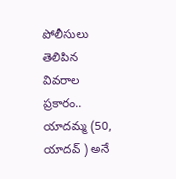పోలీసులు తెలిపిన వివరాల ప్రకారం.. యాదమ్మ (50, యాదవ్ ) అనే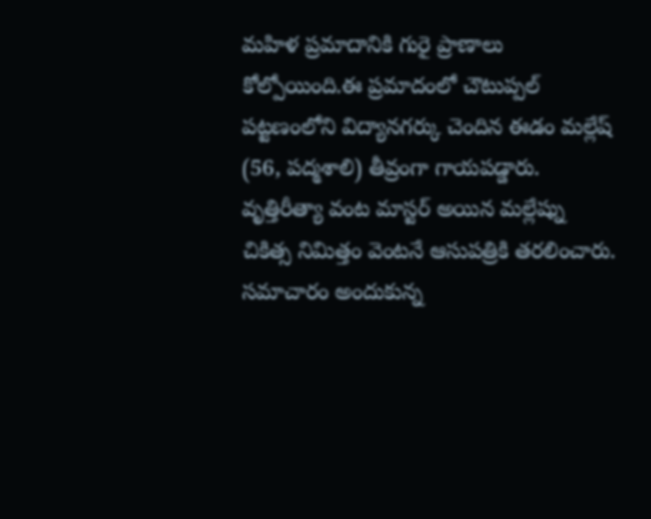మహిళ ప్రమాదానికి గురై ప్రాణాలు కోల్పోయింది.ఈ ప్రమాదంలో చౌటుప్పల్ పట్టణంలోని విద్యానగర్కు చెందిన ఈడం మల్లేష్ (56, పద్మశాలి) తీవ్రంగా గాయపడ్డారు. వృత్తిరీత్యా వంట మాస్టర్ అయిన మల్లేష్ను చికిత్స నిమిత్తం వెంటనే ఆసుపత్రికి తరలించారు. సమాచారం అందుకున్న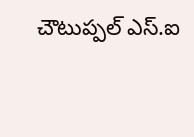చౌటుప్పల్ ఎస్.ఐ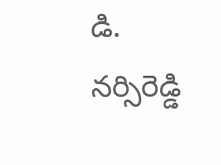డి. నర్సిరెడ్డి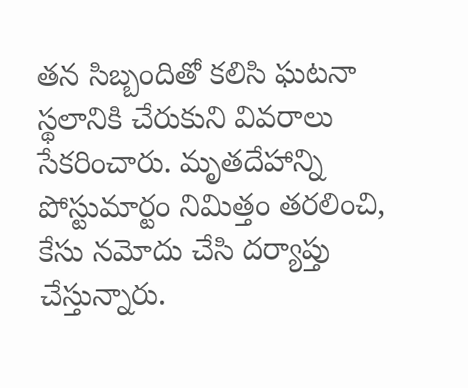తన సిబ్బందితో కలిసి ఘటనా స్థలానికి చేరుకుని వివరాలు సేకరించారు. మృతదేహాన్ని పోస్టుమార్టం నిమిత్తం తరలించి, కేసు నమోదు చేసి దర్యాప్తు చేస్తున్నారు.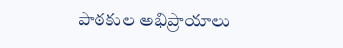పాఠకుల అభిప్రాయాలు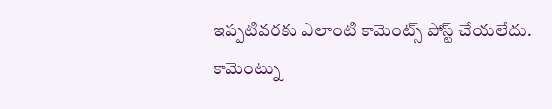ఇప్పటివరకు ఎలాంటి కామెంట్స్ పోస్ట్ చేయలేదు.
కామెంట్ను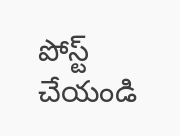పోస్ట్ చేయండి